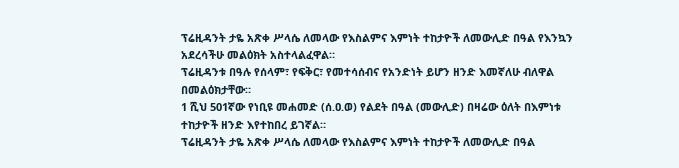ፕሬዚዳንት ታዬ አጽቀ ሥላሴ ለመላው የእስልምና እምነት ተከታዮች ለመውሊድ በዓል የእንኳን አደረሳችሁ መልዕክት አስተላልፈዋል።
ፕሬዚዳንቱ በዓሉ የሰላም፣ የፍቅር፣ የመተሳሰብና የአንድነት ይሆን ዘንድ እመኛለሁ ብለዋል በመልዕክታቸው።
1 ሺህ 501ኛው የነቢዩ መሐመድ (ሰ.ዐ.ወ) የልደት በዓል (መውሊድ) በዛሬው ዕለት በእምነቱ ተከታዮች ዘንድ እየተከበረ ይገኛል።
ፕሬዚዳንት ታዬ አጽቀ ሥላሴ ለመላው የእስልምና እምነት ተከታዮች ለመውሊድ በዓል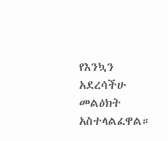የእንኳን አደረሳችሁ መልዕክት አስተላልፈዋል።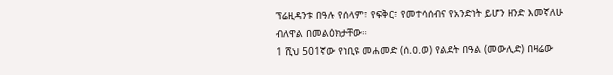ፕሬዚዳንቱ በዓሉ የሰላም፣ የፍቅር፣ የመተሳሰብና የአንድነት ይሆን ዘንድ እመኛለሁ ብለዋል በመልዕክታቸው።
1 ሺህ 501ኛው የነቢዩ መሐመድ (ሰ.ዐ.ወ) የልደት በዓል (መውሊድ) በዛሬው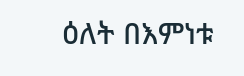ዕለት በእምነቱ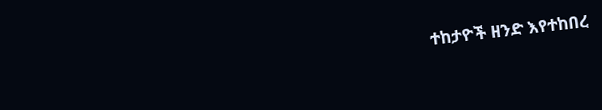ተከታዮች ዘንድ እየተከበረ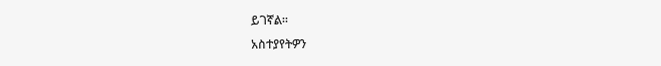ይገኛል።
አስተያየትዎን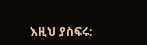እዚህ ያስፍሩ: